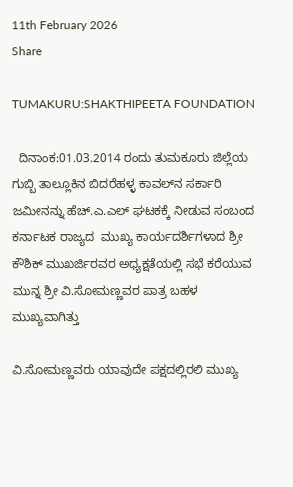11th February 2026
Share

TUMAKURU:SHAKTHIPEETA FOUNDATION

  ದಿನಾಂಕ:01.03.2014 ರಂದು ತುಮಕೂರು ಜಿಲ್ಲೆಯ ಗುಬ್ಬಿ ತಾಲ್ಲೂಕಿನ ಬಿದರೆಹಳ್ಳ ಕಾವಲ್‌ನ ಸರ್ಕಾರಿ ಜಮೀನನ್ನು ಹೆಚ್.ಎ.ಎಲ್ ಘಟಕಕ್ಕೆ ನೀಡುವ ಸಂಬಂದ ಕರ್ನಾಟಕ ರಾಜ್ಯದ  ಮುಖ್ಯ ಕಾರ್ಯದರ್ಶಿಗಳಾದ ಶ್ರೀ ಕೌಶಿಕ್ ಮುಖರ್ಜಿರವರ ಅಧ್ಯಕ್ಷತೆಯಲ್ಲಿ ಸಭೆ ಕರೆಯುವ ಮುನ್ನ ಶ್ರೀ ವಿ.ಸೋಮಣ್ಣವರ ಪಾತ್ರ ಬಹಳ ಮುಖ್ಯವಾಗಿತ್ತು

ವಿ.ಸೋಮಣ್ಣವರು ಯಾವುದೇ ಪಕ್ಷದಲ್ಲಿರಲಿ ಮುಖ್ಯ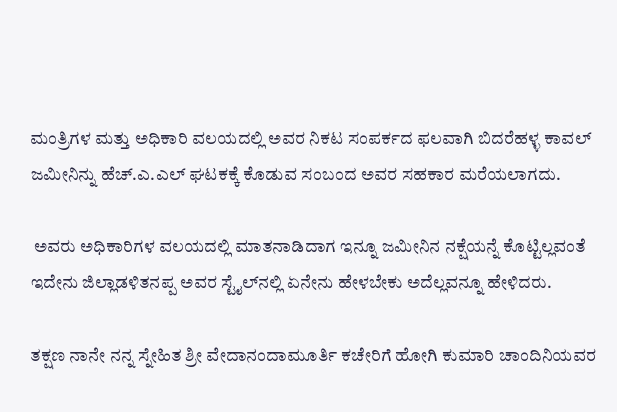ಮಂತ್ರಿಗಳ ಮತ್ತು ಅಧಿಕಾರಿ ವಲಯದಲ್ಲಿ ಅವರ ನಿಕಟ ಸಂಪರ್ಕದ ಫಲವಾಗಿ ಬಿದರೆಹಳ್ಳ ಕಾವಲ್ ಜಮೀನಿನ್ನು ಹೆಚ್.ಎ.ಎಲ್ ಘಟಕಕ್ಕೆ ಕೊಡುವ ಸಂಬಂದ ಅವರ ಸಹಕಾರ ಮರೆಯಲಾಗದು.

 ಅವರು ಅಧಿಕಾರಿಗಳ ವಲಯದಲ್ಲಿ ಮಾತನಾಡಿದಾಗ ಇನ್ನೂ ಜಮೀನಿನ ನಕ್ಷೆಯನ್ನೆ ಕೊಟ್ಟಿಲ್ಲವಂತೆ ಇದೇನು ಜಿಲ್ಲಾಡಳಿತನಪ್ಪ ಅವರ ಸ್ಟೈಲ್‌ನಲ್ಲಿ ಏನೇನು ಹೇಳಬೇಕು ಅದೆಲ್ಲವನ್ನೂ ಹೇಳಿದರು.

ತಕ್ಷಣ ನಾನೇ ನನ್ನ ಸ್ನೇಹಿತ ಶ್ರೀ ವೇದಾನಂದಾಮೂರ್ತಿ ಕಚೇರಿಗೆ ಹೋಗಿ ಕುಮಾರಿ ಚಾಂದಿನಿಯವರ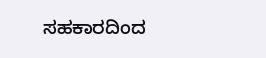ಸಹಕಾರದಿಂದ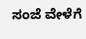ಸಂಜೆ ವೇಳೆಗೆ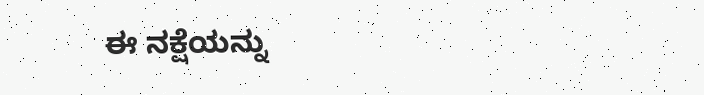ಈ ನಕ್ಷೆಯನ್ನು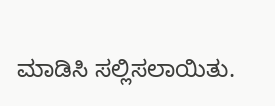ಮಾಡಿಸಿ ಸಲ್ಲಿಸಲಾಯಿತು.